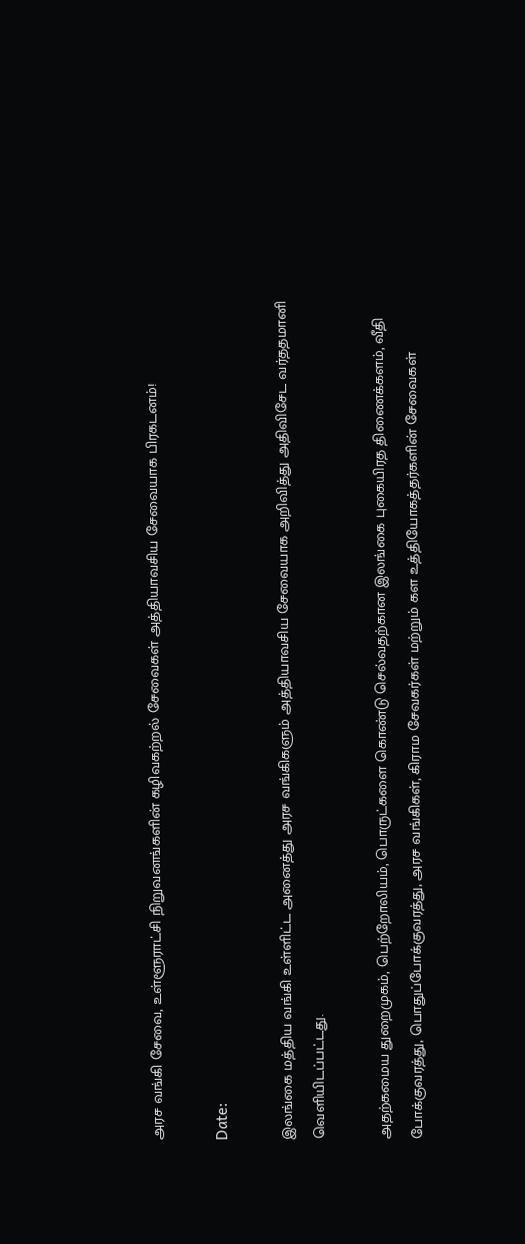அரச வங்கி சேவை, உள்ளூராட்சி நிறுவனங்களின் கழிவகற்றல் சேவைகள் அத்தியாவசிய சேவையாக பிரகடனம்!

Date:

இலங்கை மத்திய வங்கி உள்ளிட்ட அனைத்து அரச வங்கிகளும் அத்தியாவசிய சேவையாக அறிவித்து அதிவிசேட வர்ததமானி வெளியிடப்பட்டது.

அதற்கமைய துறைமுகம், பெற்றோலியம், பொருட்களை கொண்டு செல்வதற்கான இலங்கை புகையிரத திணைக்களம், வீதி போக்குவரத்து, பொதுப்போக்குவரத்து, அரச வங்கிகள், கிராம சேவகர்கள் மற்றும் கள உத்தியோகத்தர்களின் சேவைகள்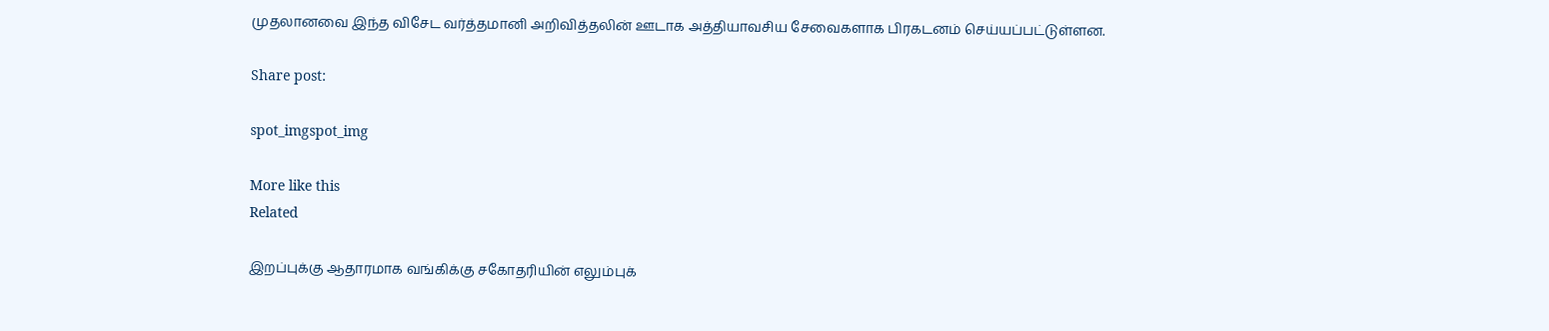முதலானவை இந்த விசேட வர்த்தமானி அறிவித்தலின் ஊடாக அத்தியாவசிய சேவைகளாக பிரகடனம் செய்யப்பட்டுள்ளன.

Share post:

spot_imgspot_img

More like this
Related

இறப்புக்கு ஆதாரமாக வங்கிக்கு சகோதரியின் எலும்புக்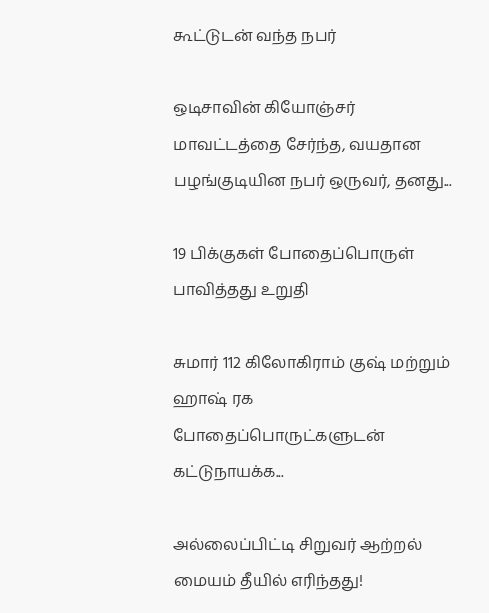கூட்டுடன் வந்த நபர்

ஒடிசாவின் கியோஞ்சர் மாவட்டத்தை சேர்ந்த, வயதான பழங்குடியின நபர் ஒருவர், தனது...

19 பிக்குகள் போதைப்பொருள் பாவித்தது உறுதி

சுமார் 112 கிலோகிராம் குஷ் மற்றும் ஹாஷ் ரக போதைப்பொருட்களுடன் கட்டுநாயக்க...

அல்லைப்பிட்டி சிறுவர் ஆற்றல் மையம் தீயில் எரிந்தது!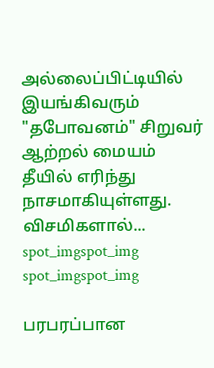அல்லைப்பிட்டியில் இயங்கிவரும் "தபோவனம்" சிறுவர் ஆற்றல் மையம் தீயில் எரிந்து நாசமாகியுள்ளது. விசமிகளால்...
spot_imgspot_img
spot_imgspot_img

பரபரப்பான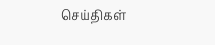செய்திகள்